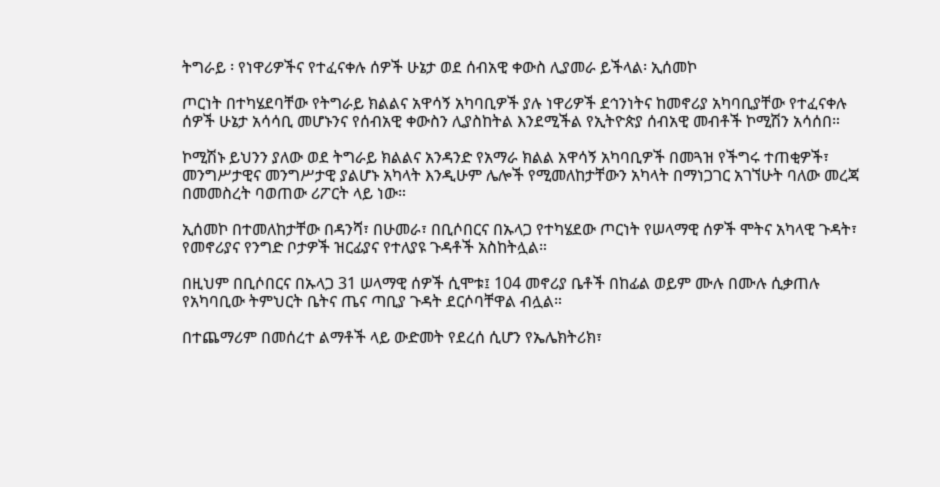ትግራይ ፡ የነዋሪዎችና የተፈናቀሉ ሰዎች ሁኔታ ወደ ሰብአዊ ቀውስ ሊያመራ ይችላል፡ ኢሰመኮ

ጦርነት በተካሄደባቸው የትግራይ ክልልና አዋሳኝ አካባቢዎች ያሉ ነዋሪዎች ደኅንነትና ከመኖሪያ አካባቢያቸው የተፈናቀሉ ሰዎች ሁኔታ አሳሳቢ መሆኑንና የሰብአዊ ቀውስን ሊያስከትል እንደሚችል የኢትዮጵያ ሰብአዊ መብቶች ኮሚሽን አሳሰበ።

ኮሚሽኑ ይህንን ያለው ወደ ትግራይ ክልልና አንዳንድ የአማራ ክልል አዋሳኝ አካባቢዎች በመጓዝ የችግሩ ተጠቂዎች፣ መንግሥታዊና መንግሥታዊ ያልሆኑ አካላት እንዲሁም ሌሎች የሚመለከታቸውን አካላት በማነጋገር አገኘሁት ባለው መረጃ በመመስረት ባወጠው ሪፖርት ላይ ነው።

ኢሰመኮ በተመለከታቸው በዳንሻ፣ በሁመራ፣ በቢሶበርና በኡላጋ የተካሄደው ጦርነት የሠላማዊ ሰዎች ሞትና አካላዊ ጉዳት፣ የመኖሪያና የንግድ ቦታዎች ዝርፊያና የተለያዩ ጉዳቶች አስከትሏል።

በዚህም በቢሶበርና በኡላጋ 31 ሠላማዊ ሰዎች ሲሞቱ፤ 104 መኖሪያ ቤቶች በከፊል ወይም ሙሉ በሙሉ ሲቃጠሉ የአካባቢው ትምህርት ቤትና ጤና ጣቢያ ጉዳት ደርሶባቸዋል ብሏል።

በተጨማሪም በመሰረተ ልማቶች ላይ ውድመት የደረሰ ሲሆን የኤሌክትሪክ፣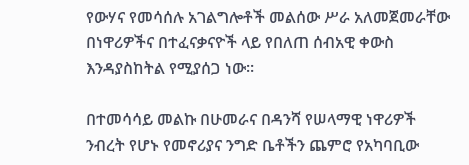የውሃና የመሳሰሉ አገልግሎቶች መልሰው ሥራ አለመጀመራቸው በነዋሪዎችና በተፈናቃናዮች ላይ የበለጠ ሰብአዊ ቀውስ እንዳያስከትል የሚያሰጋ ነው።

በተመሳሳይ መልኩ በሁመራና በዳንሻ የሠላማዊ ነዋሪዎች ንብረት የሆኑ የመኖሪያና ንግድ ቤቶችን ጨምሮ የአካባቢው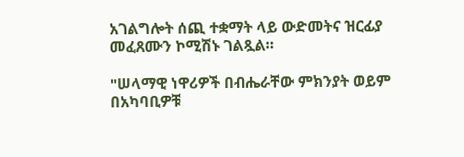አገልግሎት ሰጪ ተቋማት ላይ ውድመትና ዝርፊያ መፈጸሙን ኮሚሽኑ ገልጿል።

"ሠላማዊ ነዋሪዎች በብሔራቸው ምክንያት ወይም በአካባቢዎቹ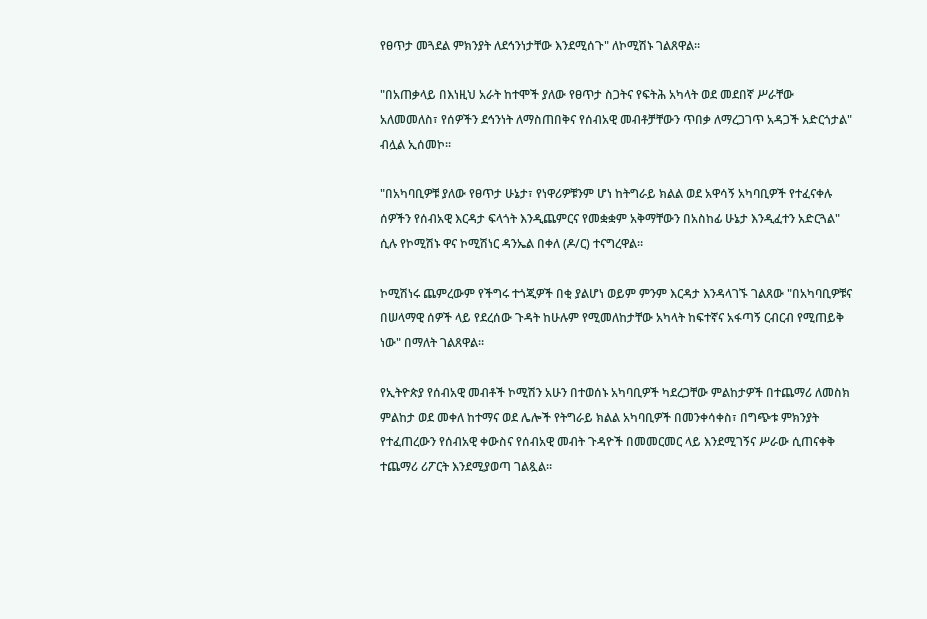የፀጥታ መጓደል ምክንያት ለደኅንነታቸው እንደሚሰጉ" ለኮሚሽኑ ገልጸዋል።

"በአጠቃላይ በእነዚህ አራት ከተሞች ያለው የፀጥታ ስጋትና የፍትሕ አካላት ወደ መደበኛ ሥራቸው አለመመለስ፣ የሰዎችን ደኅንነት ለማስጠበቅና የሰብአዊ መብቶቻቸውን ጥበቃ ለማረጋገጥ አዳጋች አድርጎታል" ብሏል ኢሰመኮ።

"በአካባቢዎቹ ያለው የፀጥታ ሁኔታ፣ የነዋሪዎቹንም ሆነ ከትግራይ ክልል ወደ አዋሳኝ አካባቢዎች የተፈናቀሉ ሰዎችን የሰብአዊ እርዳታ ፍላጎት እንዲጨምርና የመቋቋም አቅማቸውን በአስከፊ ሁኔታ እንዲፈተን አድርጓል" ሲሉ የኮሚሽኑ ዋና ኮሚሽነር ዳንኤል በቀለ (ዶ/ር) ተናግረዋል።

ኮሚሽነሩ ጨምረውም የችግሩ ተጎጂዎች በቂ ያልሆነ ወይም ምንም እርዳታ እንዳላገኙ ገልጸው "በአካባቢዎቹና በሠላማዊ ሰዎች ላይ የደረሰው ጉዳት ከሁሉም የሚመለከታቸው አካላት ከፍተኛና አፋጣኝ ርብርብ የሚጠይቅ ነው" በማለት ገልጸዋል።

የኢትዮጵያ የሰብአዊ መብቶች ኮሚሽን አሁን በተወሰኑ አካባቢዎች ካደረጋቸው ምልከታዎች በተጨማሪ ለመስክ ምልከታ ወደ መቀለ ከተማና ወደ ሌሎች የትግራይ ክልል አካባቢዎች በመንቀሳቀስ፣ በግጭቱ ምክንያት የተፈጠረውን የሰብአዊ ቀውስና የሰብአዊ መብት ጉዳዮች በመመርመር ላይ እንደሚገኝና ሥራው ሲጠናቀቅ ተጨማሪ ሪፖርት እንደሚያወጣ ገልጿል።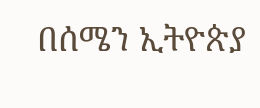በሰሜን ኢትዮጵያ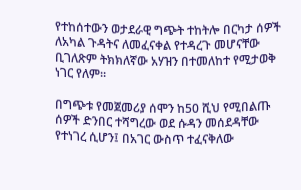የተከሰተውን ወታደራዊ ግጭት ተከትሎ በርካታ ሰዎች ለአካል ጉዳትና ለመፈናቀል የተዳረጉ መሆናቸው ቢገለጽም ትክክለኛው አሃዝን በተመለከተ የሚታወቅ ነገር የለም።

በግጭቱ የመጀመሪያ ሰሞን ከ50 ሺህ የሚበልጡ ሰዎች ድንበር ተሻግረው ወደ ሱዳን መሰደዳቸው የተነገረ ሲሆን፤ በአገር ውስጥ ተፈናቅለው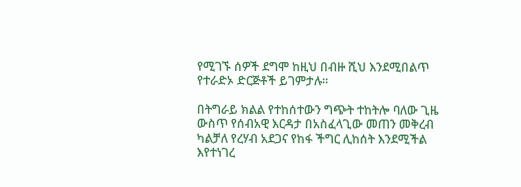የሚገኙ ሰዎች ደግሞ ከዚህ በብዙ ሺህ እንደሚበልጥ የተራድኦ ድርጅቶች ይገምታሉ።

በትግራይ ክልል የተከሰተውን ግጭት ተከትሎ ባለው ጊዜ ውስጥ የሰብአዊ እርዳታ በአስፈላጊው መጠን መቅረብ ካልቻለ የረሃብ አደጋና የከፋ ችግር ሊከሰት እንደሚችል እየተነገረ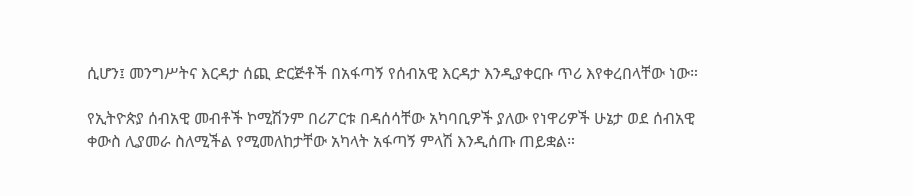ሲሆን፤ መንግሥትና እርዳታ ሰጪ ድርጅቶች በአፋጣኝ የሰብአዊ እርዳታ እንዲያቀርቡ ጥሪ እየቀረበላቸው ነው።

የኢትዮጵያ ሰብአዊ መብቶች ኮሚሽንም በሪፖርቱ በዳሰሳቸው አካባቢዎች ያለው የነዋሪዎች ሁኔታ ወደ ሰብአዊ ቀውስ ሊያመራ ስለሚችል የሚመለከታቸው አካላት አፋጣኝ ምላሽ እንዲሰጡ ጠይቋል።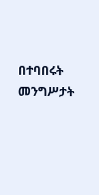በተባበሩት መንግሥታት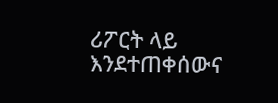ሪፖርት ላይ እንደተጠቀሰውና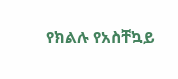የክልሉ የአስቸኳይ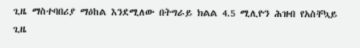ጊዜ ማስተባበሪያ ማዕከል እንደሚለው በትግራይ ክልል 4.5 ሚሊዮን ሕዝብ የአስቸኳይ ጊዜ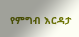የምግብ እርዳታ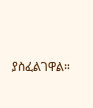ያስፈልገዋል።